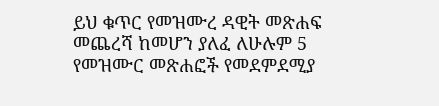ይህ ቁጥር የመዝሙረ ዳዊት መጽሐፍ መጨረሻ ከመሆን ያለፈ ለሁሉም 5 የመዝሙር መጽሐፎች የመደምደሚያ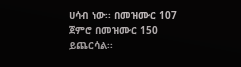ሀሳብ ነው፡፡ በመዝሙር 107 ጀምሮ በመዝሙር 150 ይጨርሳል፡፡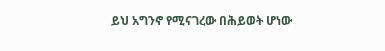ይህ አግንኖ የሚናገረው በሕይወት ሆነው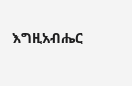እግዚአብሔር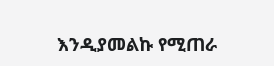እንዲያመልኩ የሚጠራ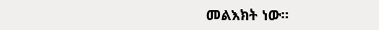መልእክት ነው፡፡